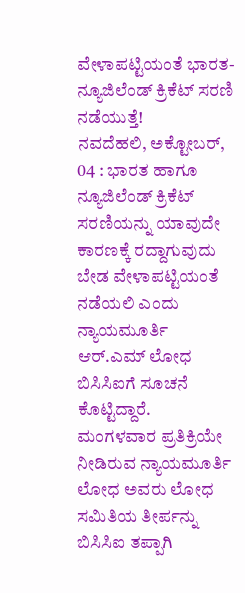ವೇಳಾಪಟ್ಟಿಯಂತೆ ಭಾರತ-ನ್ಯೂಜಿಲೆಂಡ್ ಕ್ರಿಕೆಟ್ ಸರಣಿ ನಡೆಯುತ್ತೆ!
ನವದೆಹಲಿ, ಅಕ್ಟೋಬರ್, 04 : ಭಾರತ ಹಾಗೂ ನ್ಯೂಜಿಲೆಂಡ್ ಕ್ರಿಕೆಟ್ ಸರಣಿಯನ್ನು ಯಾವುದೇ ಕಾರಣಕ್ಕೆ ರದ್ದಾಗುವುದು ಬೇಡ ವೇಳಾಪಟ್ಟಿಯಂತೆ ನಡೆಯಲಿ ಎಂದು ನ್ಯಾಯಮೂರ್ತಿ ಆರ್.ಎಮ್ ಲೋಧ ಬಿಸಿಸಿಐಗೆ ಸೂಚನೆ ಕೊಟ್ಟಿದ್ದಾರೆ.
ಮಂಗಳವಾರ ಪ್ರತಿಕ್ರಿಯೇ ನೀಡಿರುವ ನ್ಯಾಯಮೂರ್ತಿ ಲೋಧ ಅವರು ಲೋಧ ಸಮಿತಿಯ ತೀರ್ಪನ್ನು ಬಿಸಿಸಿಐ ತಪ್ಪಾಗಿ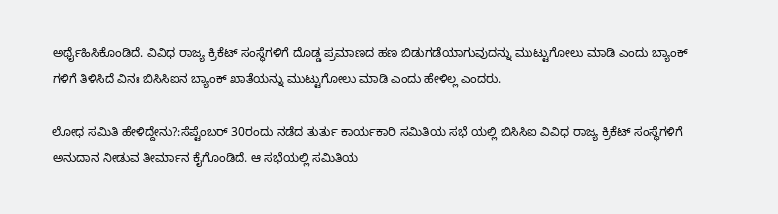ಅರ್ಥೈಹಿಸಿಕೊಂಡಿದೆ. ವಿವಿಧ ರಾಜ್ಯ ಕ್ರಿಕೆಟ್ ಸಂಸ್ಥೆಗಳಿಗೆ ದೊಡ್ಡ ಪ್ರಮಾಣದ ಹಣ ಬಿಡುಗಡೆಯಾಗುವುದನ್ನು ಮುಟ್ಟುಗೋಲು ಮಾಡಿ ಎಂದು ಬ್ಯಾಂಕ್ ಗಳಿಗೆ ತಿಳಿಸಿದೆ ವಿನಃ ಬಿಸಿಸಿಐನ ಬ್ಯಾಂಕ್ ಖಾತೆಯನ್ನು ಮುಟ್ಟುಗೋಲು ಮಾಡಿ ಎಂದು ಹೇಳಿಲ್ಲ ಎಂದರು.

ಲೋಧ ಸಮಿತಿ ಹೇಳಿದ್ದೇನು?:ಸೆಪ್ಟೆಂಬರ್ 30ರಂದು ನಡೆದ ತುರ್ತು ಕಾರ್ಯಕಾರಿ ಸಮಿತಿಯ ಸಭೆ ಯಲ್ಲಿ ಬಿಸಿಸಿಐ ವಿವಿಧ ರಾಜ್ಯ ಕ್ರಿಕೆಟ್ ಸಂಸ್ಥೆಗಳಿಗೆ ಅನುದಾನ ನೀಡುವ ತೀರ್ಮಾನ ಕೈಗೊಂಡಿದೆ. ಆ ಸಭೆಯಲ್ಲಿ ಸಮಿತಿಯ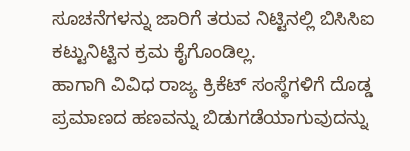ಸೂಚನೆಗಳನ್ನು ಜಾರಿಗೆ ತರುವ ನಿಟ್ಟಿನಲ್ಲಿ ಬಿಸಿಸಿಐ ಕಟ್ಟುನಿಟ್ಟಿನ ಕ್ರಮ ಕೈಗೊಂಡಿಲ್ಲ.
ಹಾಗಾಗಿ ವಿವಿಧ ರಾಜ್ಯ ಕ್ರಿಕೆಟ್ ಸಂಸ್ಥೆಗಳಿಗೆ ದೊಡ್ಡ ಪ್ರಮಾಣದ ಹಣವನ್ನು ಬಿಡುಗಡೆಯಾಗುವುದನ್ನು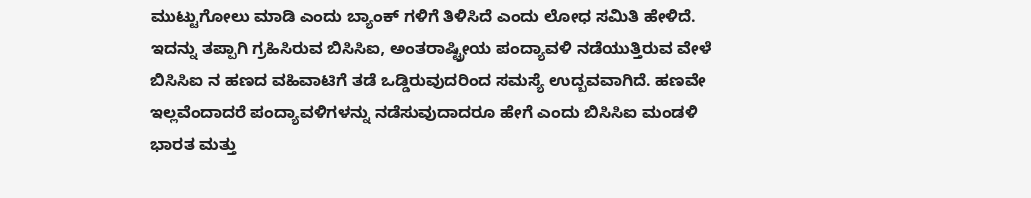ಮುಟ್ಟುಗೋಲು ಮಾಡಿ ಎಂದು ಬ್ಯಾಂಕ್ ಗಳಿಗೆ ತಿಳಿಸಿದೆ ಎಂದು ಲೋಧ ಸಮಿತಿ ಹೇಳಿದೆ.
ಇದನ್ನು ತಪ್ಪಾಗಿ ಗ್ರಹಿಸಿರುವ ಬಿಸಿಸಿಐ, ಅಂತರಾಷ್ಟ್ರೀಯ ಪಂದ್ಯಾವಳಿ ನಡೆಯುತ್ತಿರುವ ವೇಳೆ ಬಿಸಿಸಿಐ ನ ಹಣದ ವಹಿವಾಟಿಗೆ ತಡೆ ಒಡ್ಡಿರುವುದರಿಂದ ಸಮಸ್ಯೆ ಉದ್ಬವವಾಗಿದೆ. ಹಣವೇ ಇಲ್ಲವೆಂದಾದರೆ ಪಂದ್ಯಾವಳಿಗಳನ್ನು ನಡೆಸುವುದಾದರೂ ಹೇಗೆ ಎಂದು ಬಿಸಿಸಿಐ ಮಂಡಳಿ ಭಾರತ ಮತ್ತು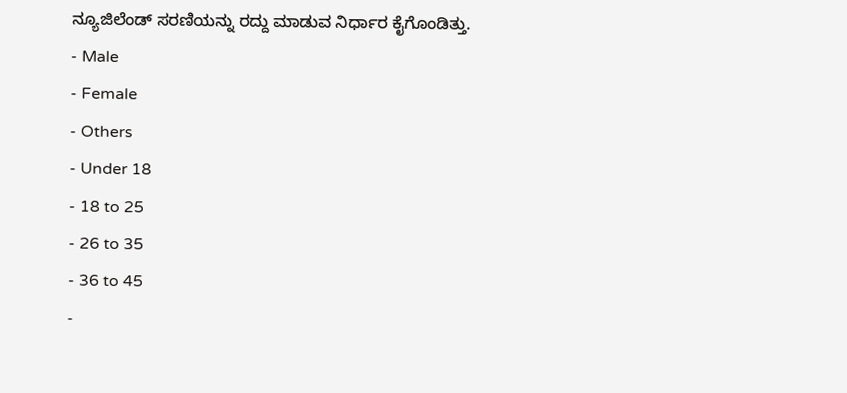ನ್ಯೂಜಿಲೆಂಡ್ ಸರಣಿಯನ್ನು ರದ್ದು ಮಾಡುವ ನಿರ್ಧಾರ ಕೈಗೊಂಡಿತ್ತು.
- Male
- Female
- Others
- Under 18
- 18 to 25
- 26 to 35
- 36 to 45
-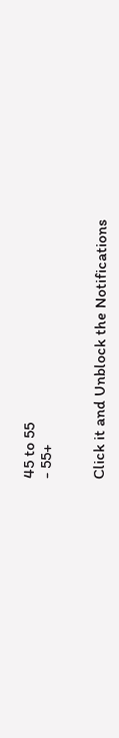45 to 55
- 55+


Click it and Unblock the Notifications